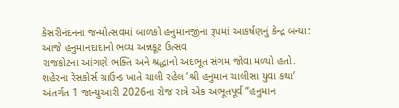કેસરીનંદનના જન્મોત્સવમાં બાળકો હનુમાનજીના રૂપમાં આકર્ષણનું કેન્દ્ર બન્યા: આજે હનુમાનદાદાનો ભવ્ય અન્નકૂટ ઉત્સવ
રાજકોટના આંગણે ભક્તિ અને શ્રદ્ધાનો અદભૂત સંગમ જોવા મળ્યો હતો. શહેરના રેસકોર્સ ગ્રાઉન્ડ ખાતે ચાલી રહેલ ’શ્રી હનુમાન ચાલીસા યુવા કથા’ અંતર્ગત 1 જાન્યુઆરી 2026ના રોજ રાત્રે એક અભૂતપૂર્વ “હનુમાન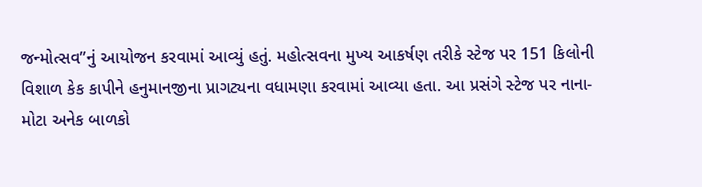જન્મોત્સવ”નું આયોજન કરવામાં આવ્યું હતું. મહોત્સવના મુખ્ય આકર્ષણ તરીકે સ્ટેજ પર 151 કિલોની વિશાળ કેક કાપીને હનુમાનજીના પ્રાગટ્યના વધામણા કરવામાં આવ્યા હતા. આ પ્રસંગે સ્ટેજ પર નાના-મોટા અનેક બાળકો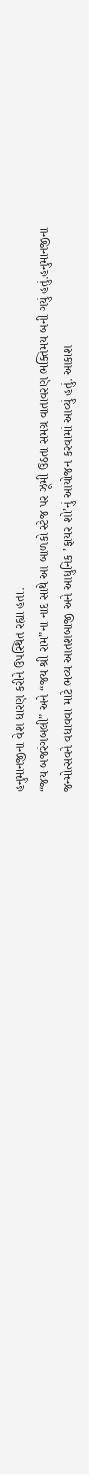હનુમાનજીના વેશ ધારણ કરીને ઉપસ્થિત રહ્યા હતા.
“જય બજરંગબલી” અને “જય શ્રી રામ”ના નાદ સાથે આ બાળકો સ્ટેજ પર ઝૂમી ઉઠતા સમગ્ર વાતાવરણ ભક્તિમય બની ગયું હતું.હનુમાનજીના જન્મોત્સવને વધાવવા માટે ભવ્ય આતશબાજી અને આધુનિક ’ફાયર શો’નું આયોજન કરવામાં આવ્યું હતું. આકાશ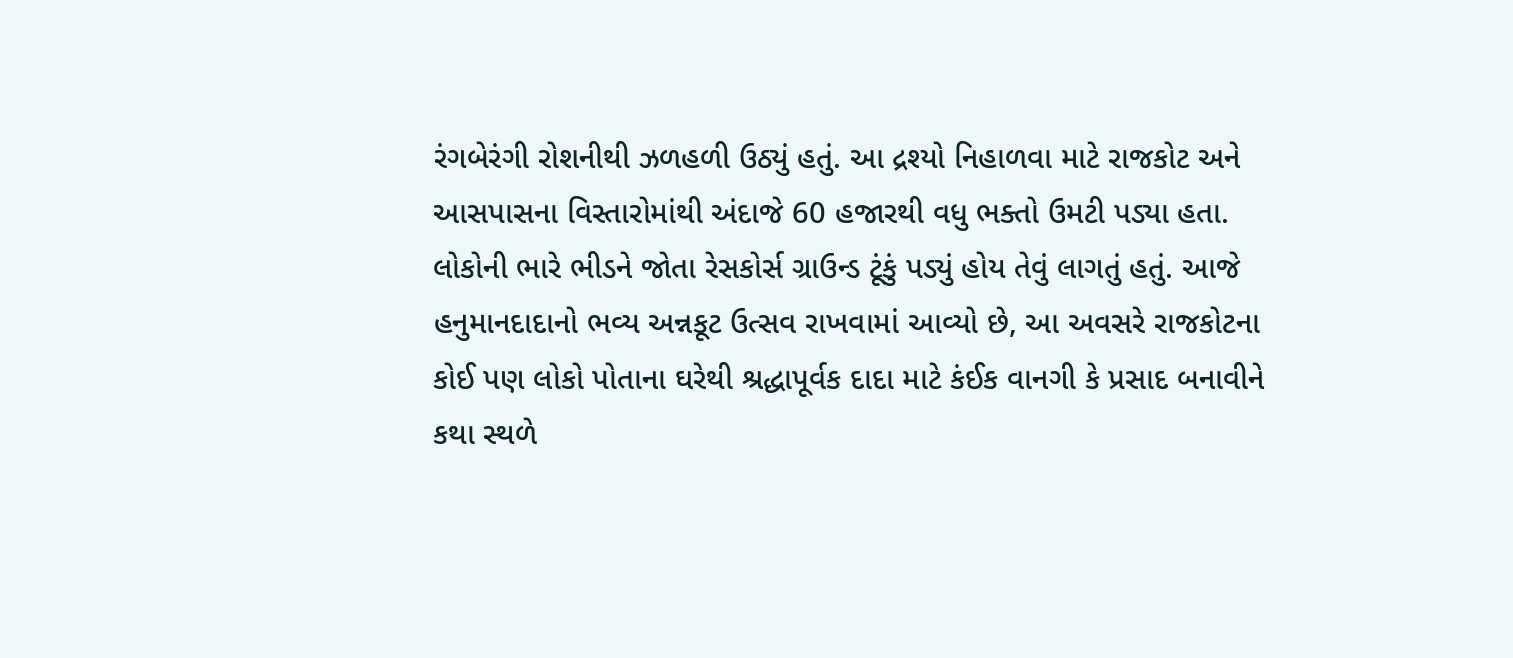રંગબેરંગી રોશનીથી ઝળહળી ઉઠ્યું હતું. આ દ્રશ્યો નિહાળવા માટે રાજકોટ અને આસપાસના વિસ્તારોમાંથી અંદાજે 60 હજારથી વધુ ભક્તો ઉમટી પડ્યા હતા.
લોકોની ભારે ભીડને જોતા રેસકોર્સ ગ્રાઉન્ડ ટૂંકું પડ્યું હોય તેવું લાગતું હતું. આજે હનુમાનદાદાનો ભવ્ય અન્નકૂટ ઉત્સવ રાખવામાં આવ્યો છે, આ અવસરે રાજકોટના કોઈ પણ લોકો પોતાના ઘરેથી શ્રદ્ધાપૂર્વક દાદા માટે કંઈક વાનગી કે પ્રસાદ બનાવીને કથા સ્થળે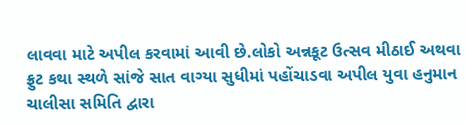લાવવા માટે અપીલ કરવામાં આવી છે.લોકો અન્નકૂટ ઉત્સવ મીઠાઈ અથવા ફ્રુટ કથા સ્થળે સાંજે સાત વાગ્યા સુધીમાં પહોંચાડવા અપીલ યુવા હનુમાન ચાલીસા સમિતિ દ્વારા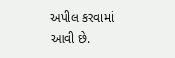અપીલ કરવામાં આવી છે.